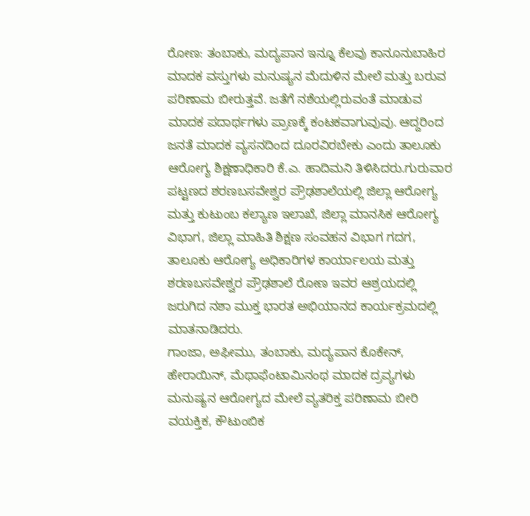ರೋಣ: ತಂಬಾಕು, ಮದ್ಯಪಾನ ಇನ್ನೂ ಕೆಲವು ಕಾನೂನುಬಾಹಿರ ಮಾದಕ ವಸ್ತುಗಳು ಮನುಷ್ಯನ ಮೆದುಳಿನ ಮೇಲೆ ಮತ್ತು ಬರುವ ಪರಿಣಾಮ ಬೀರುತ್ತವೆ. ಜತೆಗೆ ನಶೆಯಲ್ಲಿರುವಂತೆ ಮಾಡುವ ಮಾದಕ ಪದಾರ್ಥಗಳು ಪ್ರಾಣಕ್ಕೆ ಕಂಟಕವಾಗುವುವು. ಆದ್ದರಿಂದ ಜನತೆ ಮಾದಕ ವ್ಯಸನದಿಂದ ದೂರವಿರಬೇಕು ಎಂದು ತಾಲೂಕು ಆರೋಗ್ಯ ಶಿಕ್ಷಣಾಧಿಕಾರಿ ಕೆ.ಎ. ಹಾದಿಮನಿ ತಿಳಿಸಿದರು.ಗುರುವಾರ ಪಟ್ಟಣದ ಶರಣಬಸವೇಶ್ವರ ಪ್ರೌಢಶಾಲೆಯಲ್ಲಿ ಜಿಲ್ಲಾ ಆರೋಗ್ಯ ಮತ್ತು ಕುಟುಂಬ ಕಲ್ಯಾಣ ಇಲಾಖೆ, ಜಿಲ್ಲಾ ಮಾನಸಿಕ ಆರೋಗ್ಯ ವಿಭಾಗ, ಜಿಲ್ಲಾ ಮಾಹಿತಿ ಶಿಕ್ಷಣ ಸಂವಹನ ವಿಭಾಗ ಗದಗ, ತಾಲೂಕು ಆರೋಗ್ಯ ಅಧಿಕಾರಿಗಳ ಕಾರ್ಯಾಲಯ ಮತ್ತು ಶರಣಬಸವೇಶ್ವರ ಪ್ರೌಢಶಾಲೆ ರೋಣ ಇವರ ಆಶ್ರಯದಲ್ಲಿ ಜರುಗಿದ ನಶಾ ಮುಕ್ತ ಭಾರತ ಅಭಿಯಾನದ ಕಾರ್ಯಕ್ರಮದಲ್ಲಿ ಮಾತನಾಡಿದರು.
ಗಾಂಜಾ, ಅಫೀಮು, ತಂಬಾಕು, ಮದ್ಯಪಾನ ಕೊಕೇನ್, ಹೇರಾಯಿನ್, ಮೆಥಾಫೆಂಟಾಮಿನಂಥ ಮಾದಕ ದ್ರವ್ಯಗಳು ಮನುಷ್ಯನ ಆರೋಗ್ಯದ ಮೇಲೆ ವ್ಯತರಿಕ್ತ ಪರಿಣಾಮ ಬೀರಿ ವಯಕ್ತಿಕ, ಕೌಟುಂಬಿಕ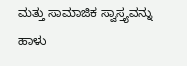ಮತ್ತು ಸಾಮಾಜಿಕ ಸ್ವಾಸ್ತ್ಯವನ್ನು ಹಾಳು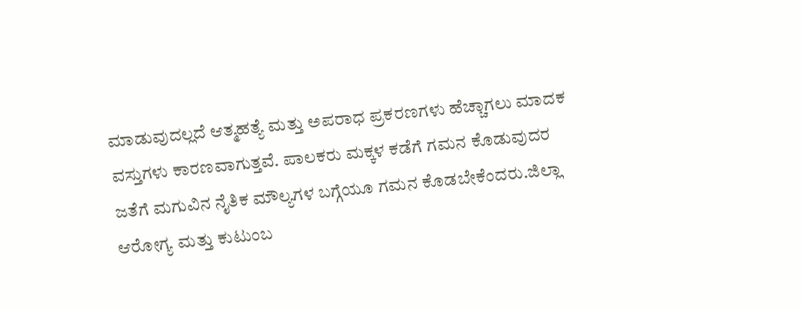ಮಾಡುವುದಲ್ಲದೆ ಆತ್ಮಹತ್ಯೆ ಮತ್ತು ಅಪರಾಧ ಪ್ರಕರಣಗಳು ಹೆಚ್ಚಾಗಲು ಮಾದಕ ವಸ್ತುಗಳು ಕಾರಣವಾಗುತ್ತವೆ. ಪಾಲಕರು ಮಕ್ಕಳ ಕಡೆಗೆ ಗಮನ ಕೊಡುವುದರ ಜತೆಗೆ ಮಗುವಿನ ನೈತಿಕ ಮೌಲ್ಯಗಳ ಬಗ್ಗೆಯೂ ಗಮನ ಕೊಡಬೇಕೆಂದರು.ಜಿಲ್ಲಾ ಆರೋಗ್ಯ ಮತ್ತು ಕುಟುಂಬ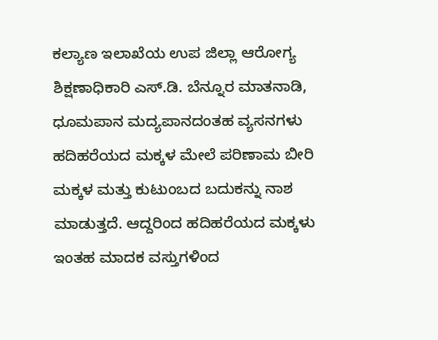ಕಲ್ಯಾಣ ಇಲಾಖೆಯ ಉಪ ಜಿಲ್ಲಾ ಆರೋಗ್ಯ ಶಿಕ್ಷಣಾಧಿಕಾರಿ ಎಸ್.ಡಿ. ಬೆನ್ನೂರ ಮಾತನಾಡಿ, ಧೂಮಪಾನ ಮದ್ಯಪಾನದಂತಹ ವ್ಯಸನಗಳು ಹದಿಹರೆಯದ ಮಕ್ಕಳ ಮೇಲೆ ಪರಿಣಾಮ ಬೀರಿ ಮಕ್ಕಳ ಮತ್ತು ಕುಟುಂಬದ ಬದುಕನ್ನು ನಾಶ ಮಾಡುತ್ತದೆ. ಆದ್ದರಿಂದ ಹದಿಹರೆಯದ ಮಕ್ಕಳು ಇಂತಹ ಮಾದಕ ವಸ್ತುಗಳಿಂದ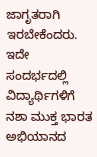ಜಾಗೃತರಾಗಿ ಇರಬೇಕೆಂದರು.
ಇದೇ ಸಂದರ್ಭದಲ್ಲಿ ವಿದ್ಯಾರ್ಥಿಗಳಿಗೆ ನಶಾ ಮುಕ್ತ ಭಾರತ ಅಭಿಯಾನದ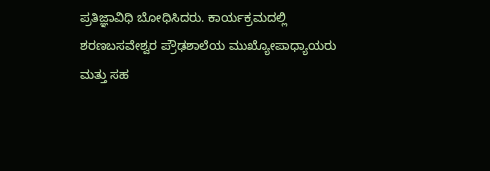ಪ್ರತಿಜ್ಞಾವಿಧಿ ಬೋಧಿಸಿದರು. ಕಾರ್ಯಕ್ರಮದಲ್ಲಿ ಶರಣಬಸವೇಶ್ವರ ಪ್ರೌಢಶಾಲೆಯ ಮುಖ್ಯೋಪಾಧ್ಯಾಯರು ಮತ್ತು ಸಹ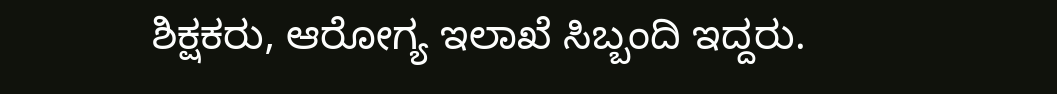ಶಿಕ್ಷಕರು, ಆರೋಗ್ಯ ಇಲಾಖೆ ಸಿಬ್ಬಂದಿ ಇದ್ದರು.